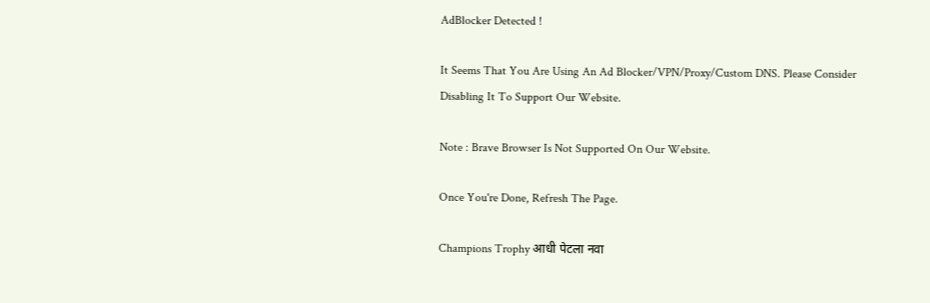AdBlocker Detected !

It Seems That You Are Using An Ad Blocker/VPN/Proxy/Custom DNS. Please Consider Disabling It To Support Our Website.

Note : Brave Browser Is Not Supported On Our Website.

Once You're Done, Refresh The Page.

Champions Trophy आधी पेटला नवा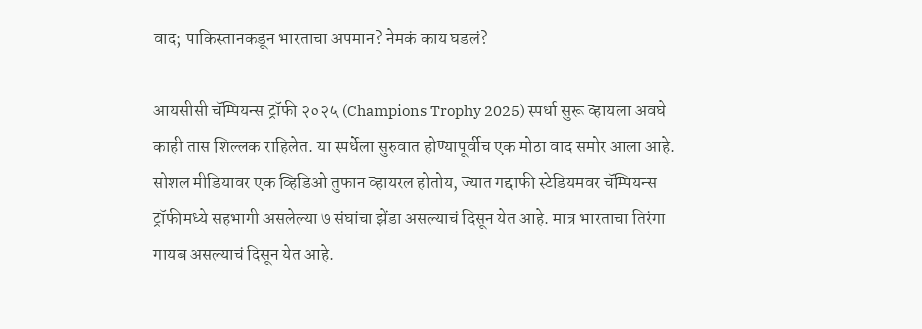वाद; पाकिस्तानकडून भारताचा अपमान? नेमकं काय घडलं?

आयसीसी चॅम्पियन्स ट्रॉफी २०२५ (Champions Trophy 2025) स्पर्धा सुरू व्हायला अवघे काही तास शिल्लक राहिलेत. या स्पर्धेला सुरुवात होण्यापूर्वीच एक मोठा वाद समोर आला आहे. सोशल मीडियावर एक व्हिडिओ तुफान व्हायरल होतोय, ज्यात गद्दाफी स्टेडियमवर चॅम्पियन्स ट्रॉफीमध्ये सहभागी असलेल्या ७ संघांचा झेंडा असल्याचं दिसून येत आहे. मात्र भारताचा तिरंगा गायब असल्याचं दिसून येत आहे.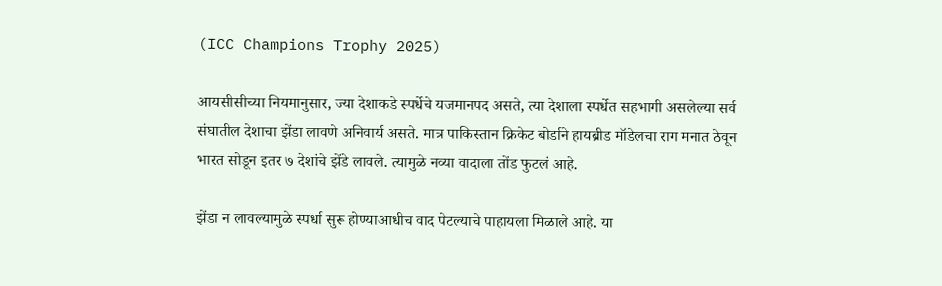(ICC Champions Trophy 2025)

आयसीसीच्या नियमानुसार, ज्या देशाकडे स्पर्धेचे यजमानपद असते, त्या देशाला स्पर्धेत सहभागी असलेल्या सर्व संघातील देशाचा झेंडा लावणे अनिवार्य असते. मात्र पाकिस्तान क्रिकेट बोर्डाने हायब्रीड मॉडेलचा राग मनात ठेवून भारत सोडून इतर ७ देशांचे झेंडे लावले. त्यामुळे नव्या वादाला तोंड फुटलं आहे.

झेंडा न लावल्यामुळे स्पर्धा सुरू होण्याआधीच वाद पेटल्याचे पाहायला मिळाले आहे. या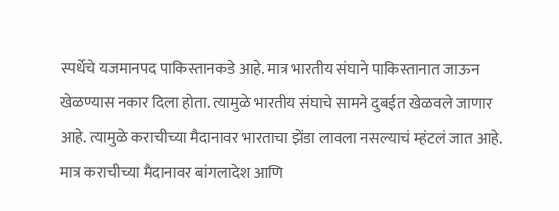स्पर्धेचे यजमानपद पाकिस्तानकडे आहे. मात्र भारतीय संघाने पाकिस्तानात जाऊन खेळण्यास नकार दिला होता. त्यामुळे भारतीय संघाचे सामने दुबईत खेळवले जाणार आहे. त्यामुळे कराचीच्या मैदानावर भारताचा झेंडा लावला नसल्याचं म्हंटलं जात आहे. मात्र कराचीच्या मैदानावर बांगलादेश आणि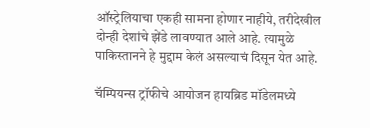ऑस्ट्रेलियाचा एकही सामना होणार नाहीये, तरीदेखील दोन्ही देशांचे झेंडे लावण्यात आले आहे. त्यामुळे पाकिस्तानने हे मुद्दाम केलं असल्याचं दिसून येत आहे.

चॅम्पियन्स ट्रॉफीचे आयोजन हायब्रिड मॉडेलमध्ये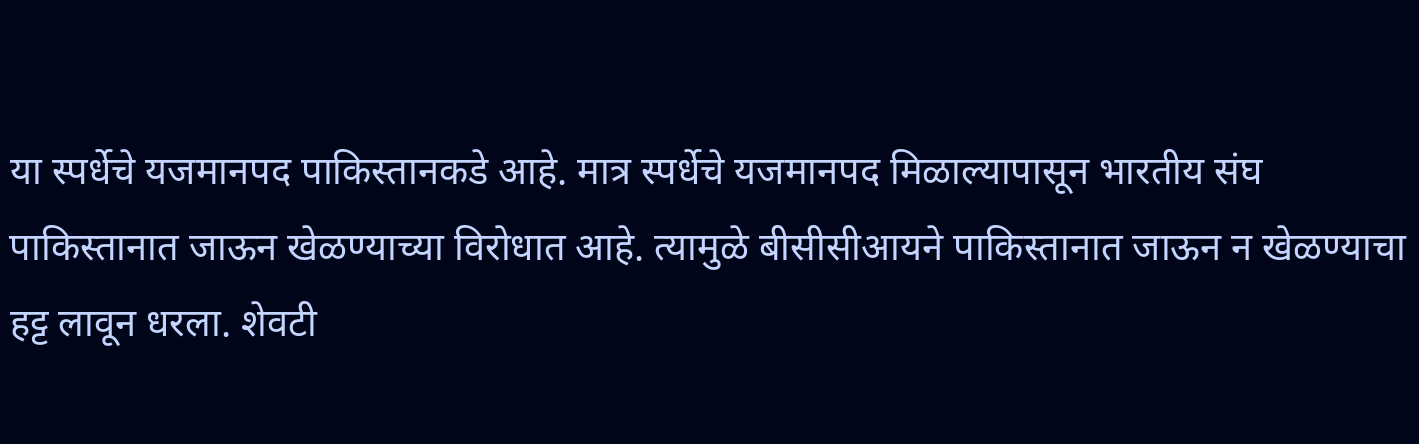या स्पर्धेचे यजमानपद पाकिस्तानकडे आहे. मात्र स्पर्धेचे यजमानपद मिळाल्यापासून भारतीय संघ पाकिस्तानात जाऊन खेळण्याच्या विरोधात आहे. त्यामुळे बीसीसीआयने पाकिस्तानात जाऊन न खेळण्याचा हट्ट लावून धरला. शेवटी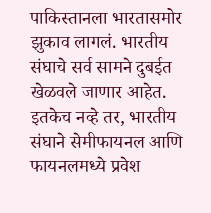पाकिस्तानला भारतासमोर झुकाव लागलं. भारतीय संघाचे सर्व सामने दुबईत खेळवले जाणार आहेत. इतकेच नव्हे तर, भारतीय संघाने सेमीफायनल आणि फायनलमध्ये प्रवेश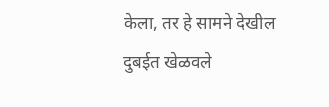केला, तर हे सामने देखील दुबईत खेळवले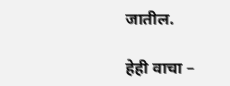जातील.

हेही वाचा –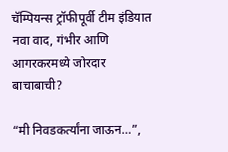चॅम्पियन्स ट्रॉफीपूर्वी टीम इंडियात नवा वाद, गंभीर आणि आगरकरमध्ये जोरदार बाचाबाची?

“मी निवडकर्त्यांना जाऊन…”,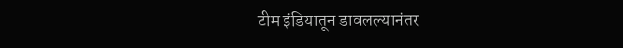टीम इंडियातून डावलल्यानंतर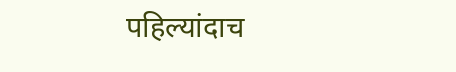पहिल्यांदाच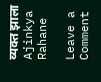व्यक्त झाला Ajinkya Rahane

Leave a Comment